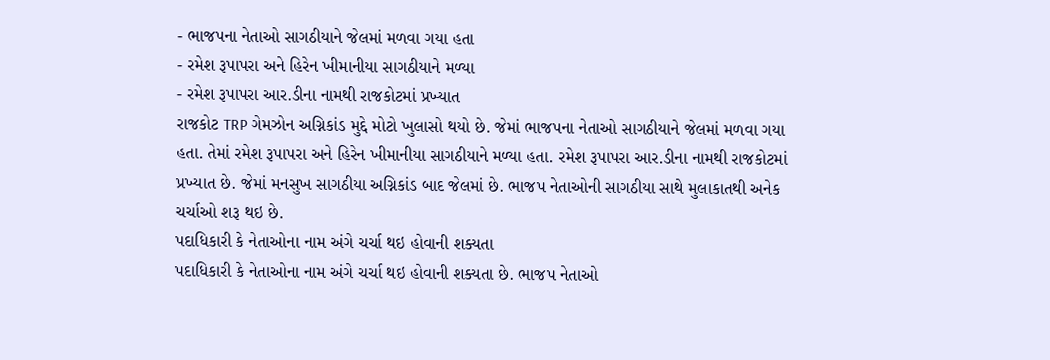- ભાજપના નેતાઓ સાગઠીયાને જેલમાં મળવા ગયા હતા
- રમેશ રૂપાપરા અને હિરેન ખીમાનીયા સાગઠીયાને મળ્યા
- રમેશ રૂપાપરા આર.ડીના નામથી રાજકોટમાં પ્રખ્યાત
રાજકોટ TRP ગેમઝોન અગ્નિકાંડ મુદ્દે મોટો ખુલાસો થયો છે. જેમાં ભાજપના નેતાઓ સાગઠીયાને જેલમાં મળવા ગયા હતા. તેમાં રમેશ રૂપાપરા અને હિરેન ખીમાનીયા સાગઠીયાને મળ્યા હતા. રમેશ રૂપાપરા આર.ડીના નામથી રાજકોટમાં પ્રખ્યાત છે. જેમાં મનસુખ સાગઠીયા અગ્નિકાંડ બાદ જેલમાં છે. ભાજપ નેતાઓની સાગઠીયા સાથે મુલાકાતથી અનેક ચર્ચાઓ શરૂ થઇ છે.
પદાધિકારી કે નેતાઓના નામ અંગે ચર્ચા થઇ હોવાની શક્યતા
પદાધિકારી કે નેતાઓના નામ અંગે ચર્ચા થઇ હોવાની શક્યતા છે. ભાજપ નેતાઓ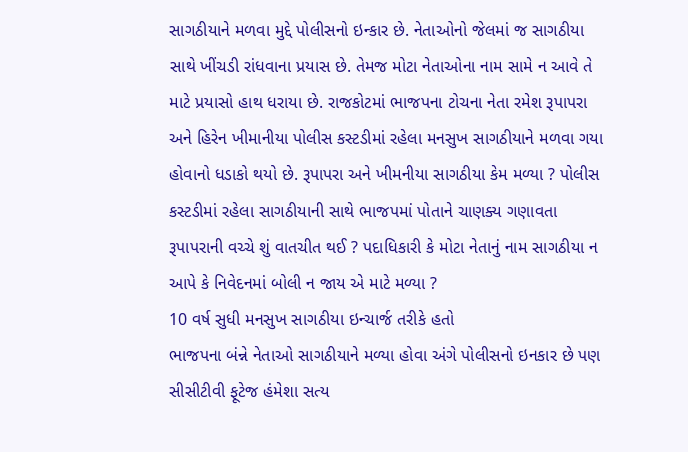સાગઠીયાને મળવા મુદ્દે પોલીસનો ઇન્કાર છે. નેતાઓનો જેલમાં જ સાગઠીયા સાથે ખીંચડી રાંધવાના પ્રયાસ છે. તેમજ મોટા નેતાઓના નામ સામે ન આવે તે માટે પ્રયાસો હાથ ધરાયા છે. રાજકોટમાં ભાજપના ટોચના નેતા રમેશ રૂપાપરા અને હિરેન ખીમાનીયા પોલીસ કસ્ટડીમાં રહેલા મનસુખ સાગઠીયાને મળવા ગયા હોવાનો ધડાકો થયો છે. રૂપાપરા અને ખીમનીયા સાગઠીયા કેમ મળ્યા ? પોલીસ કસ્ટડીમાં રહેલા સાગઠીયાની સાથે ભાજપમાં પોતાને ચાણક્ય ગણાવતા રૂપાપરાની વચ્ચે શું વાતચીત થઈ ? પદાધિકારી કે મોટા નેતાનું નામ સાગઠીયા ન આપે કે નિવેદનમાં બોલી ન જાય એ માટે મળ્યા ?
10 વર્ષ સુધી મનસુખ સાગઠીયા ઇન્ચાર્જ તરીકે હતો
ભાજપના બંન્ને નેતાઓ સાગઠીયાને મળ્યા હોવા અંગે પોલીસનો ઇનકાર છે પણ સીસીટીવી ફૂટેજ હંમેશા સત્ય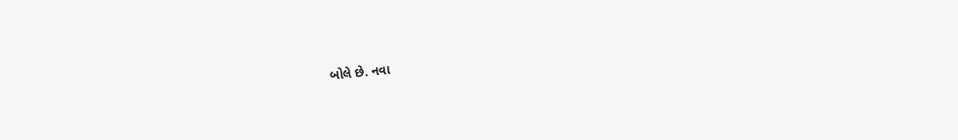બોલે છે. નવા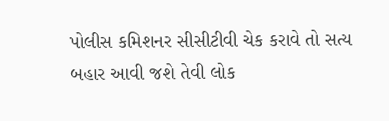પોલીસ કમિશનર સીસીટીવી ચેક કરાવે તો સત્ય બહાર આવી જશે તેવી લોક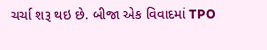ચર્ચા શરૂ થઇ છે. બીજા એક વિવાદમાં TPO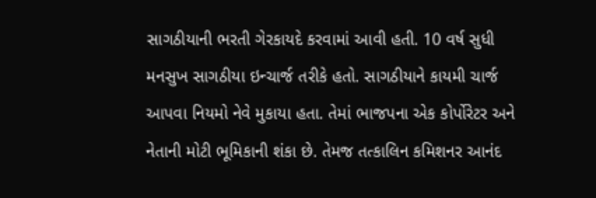સાગઠીયાની ભરતી ગેરકાયદે કરવામાં આવી હતી. 10 વર્ષ સુધી મનસુખ સાગઠીયા ઇન્ચાર્જ તરીકે હતો. સાગઠીયાને કાયમી ચાર્જ આપવા નિયમો નેવે મુકાયા હતા. તેમાં ભાજપના એક કોર્પોરેટર અને નેતાની મોટી ભૂમિકાની શંકા છે. તેમજ તત્કાલિન કમિશનર આનંદ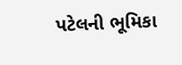પટેલની ભૂમિકા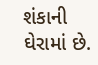શંકાની ઘેરામાં છે.